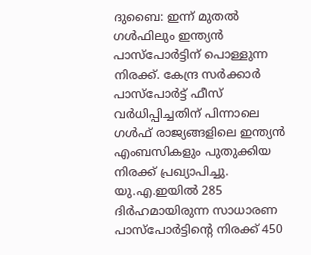ദുബൈ: ഇന്ന് മുതൽ ഗൾഫിലും ഇന്ത്യൻ പാസ്പോർട്ടിന് പൊള്ളുന്ന നിരക്ക്. കേന്ദ്ര സർക്കാർ പാസ്പോർട്ട് ഫീസ് വർധിപ്പിച്ചതിന് പിന്നാലെ ഗൾഫ് രാജ്യങ്ങളിലെ ഇന്ത്യൻ എംബസികളും പുതുക്കിയ നിരക്ക് പ്രഖ്യാപിച്ചു. യു.എ.ഇയിൽ 285 ദിർഹമായിരുന്ന സാധാരണ പാസ്പോർട്ടിന്റെ നിരക്ക് 450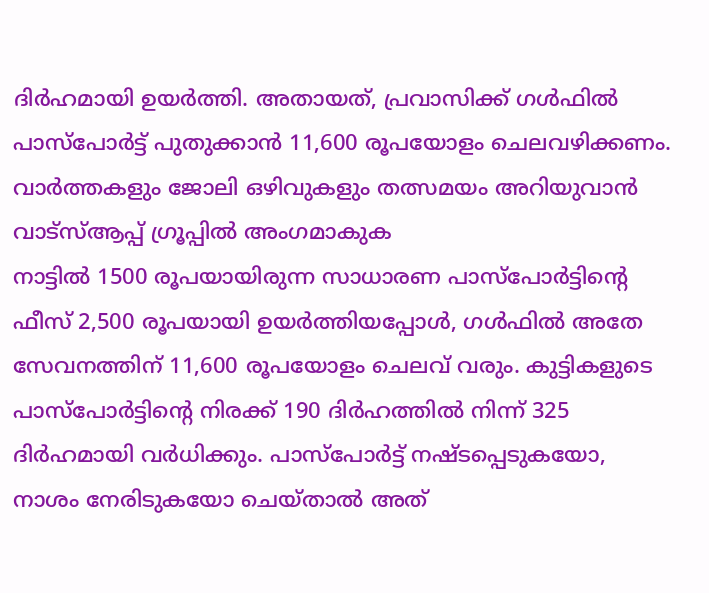ദിർഹമായി ഉയർത്തി. അതായത്, പ്രവാസിക്ക് ഗൾഫിൽ പാസ്പോർട്ട് പുതുക്കാൻ 11,600 രൂപയോളം ചെലവഴിക്കണം.
വാർത്തകളും ജോലി ഒഴിവുകളും തത്സമയം അറിയുവാൻ വാട്സ്ആപ്പ് ഗ്രൂപ്പിൽ അംഗമാകുക
നാട്ടിൽ 1500 രൂപയായിരുന്ന സാധാരണ പാസ്പോർട്ടിന്റെ ഫീസ് 2,500 രൂപയായി ഉയർത്തിയപ്പോൾ, ഗൾഫിൽ അതേ സേവനത്തിന് 11,600 രൂപയോളം ചെലവ് വരും. കുട്ടികളുടെ പാസ്പോർട്ടിന്റെ നിരക്ക് 190 ദിർഹത്തിൽ നിന്ന് 325 ദിർഹമായി വർധിക്കും. പാസ്പോർട്ട് നഷ്ടപ്പെടുകയോ, നാശം നേരിടുകയോ ചെയ്താൽ അത്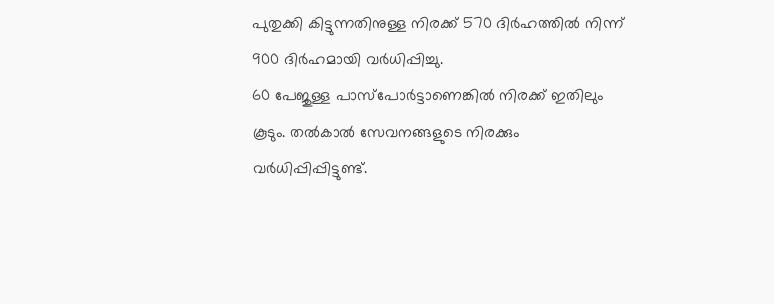പുതുക്കി കിട്ടുന്നതിനുള്ള നിരക്ക് 570 ദിർഹത്തിൽ നിന്ന് 900 ദിർഹമായി വർധിപ്പിച്ചു.
60 പേജുള്ള പാസ്പോർട്ടാണെങ്കിൽ നിരക്ക് ഇതിലും കൂടും. തൽകാൽ സേവനങ്ങളുടെ നിരക്കും വർധിപ്പിപ്പിട്ടുണ്ട്.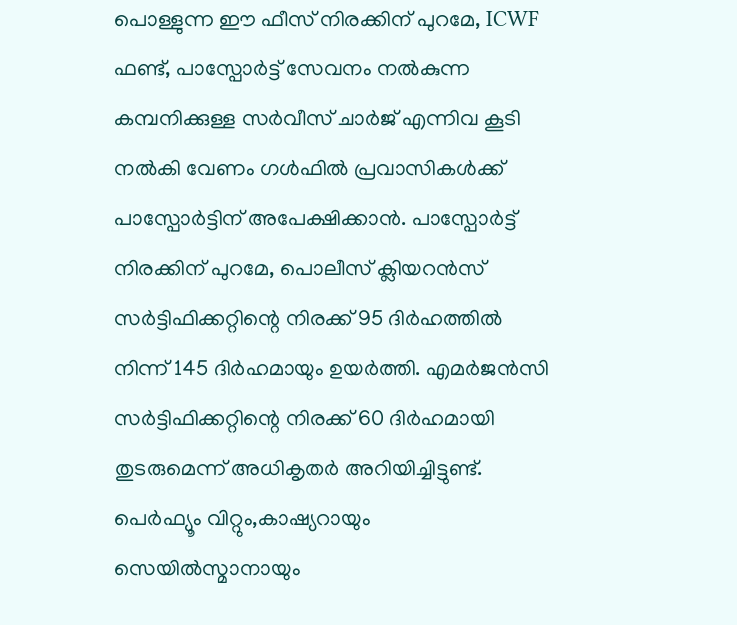പൊള്ളുന്ന ഈ ഫീസ് നിരക്കിന് പുറമേ, ICWF ഫണ്ട്, പാസ്പോർട്ട് സേവനം നൽകുന്ന കമ്പനിക്കുള്ള സർവീസ് ചാർജ് എന്നിവ കൂടി നൽകി വേണം ഗൾഫിൽ പ്രവാസികൾക്ക് പാസ്പോർട്ടിന് അപേക്ഷിക്കാൻ. പാസ്പോർട്ട് നിരക്കിന് പുറമേ, പൊലീസ് ക്ലിയറൻസ് സർട്ടിഫിക്കറ്റിന്റെ നിരക്ക് 95 ദിർഹത്തിൽ നിന്ന് 145 ദിർഹമായും ഉയർത്തി. എമർജൻസി സർട്ടിഫിക്കറ്റിന്റെ നിരക്ക് 60 ദിർഹമായി തുടരുമെന്ന് അധികൃതർ അറിയിച്ചിട്ടുണ്ട്.
പെർഫ്യൂം വിറ്റും,കാഷ്യറായും സെയിൽസ്മാനായും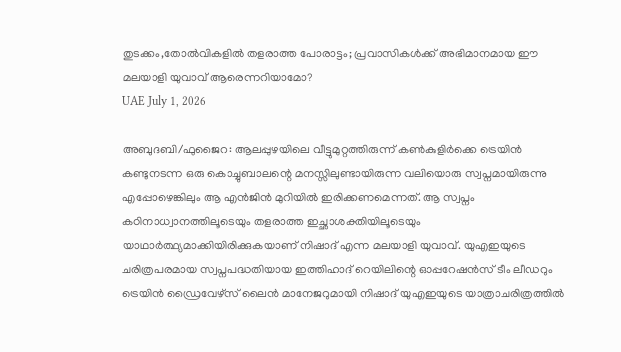തുടക്കം,തോൽവികളിൽ തളരാത്ത പോരാട്ടം; പ്രവാസികൾക്ക് അഭിമാനമായ ഈ മലയാളി യുവാവ് ആരെന്നറിയാമോ?
UAE July 1, 2026

അബുദബി/ഫുജൈറ: ആലപ്പുഴയിലെ വീട്ടുമുറ്റത്തിരുന്ന് കൺകുളിർക്കെ ട്രെയിൻ കണ്ടുനടന്ന ഒരു കൊച്ചുബാലന്റെ മനസ്സിലുണ്ടായിരുന്ന വലിയൊരു സ്വപ്നമായിരുന്നു എപ്പോഴെങ്കിലും ആ എൻജിൻ മുറിയിൽ ഇരിക്കണമെന്നത്. ആ സ്വപ്നം കഠിനാധ്വാനത്തിലൂടെയും തളരാത്ത ഇച്ഛാശക്തിയിലൂടെയും യാഥാർത്ഥ്യമാക്കിയിരിക്കുകയാണ് നിഷാദ് എന്ന മലയാളി യുവാവ്. യുഎഇയുടെ ചരിത്രപരമായ സ്വപ്നപദ്ധതിയായ ഇത്തിഹാദ് റെയിലിന്റെ ഓപ്പറേഷൻസ് ടീം ലീഡറും ട്രെയിൻ ഡ്രൈവേഴ്സ് ലൈൻ മാനേജറുമായി നിഷാദ് യുഎഇയുടെ യാത്രാചരിത്രത്തിൽ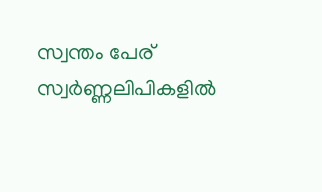സ്വന്തം പേര് സ്വർണ്ണലിപികളിൽ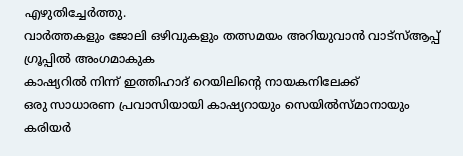എഴുതിച്ചേർത്തു.
വാർത്തകളും ജോലി ഒഴിവുകളും തത്സമയം അറിയുവാൻ വാട്സ്ആപ്പ് ഗ്രൂപ്പിൽ അംഗമാകുക
കാഷ്യറിൽ നിന്ന് ഇത്തിഹാദ് റെയിലിന്റെ നായകനിലേക്ക്
ഒരു സാധാരണ പ്രവാസിയായി കാഷ്യറായും സെയിൽസ്മാനായും കരിയർ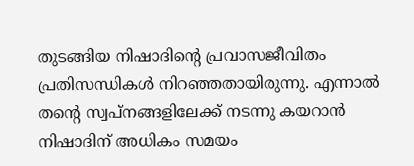തുടങ്ങിയ നിഷാദിന്റെ പ്രവാസജീവിതം പ്രതിസന്ധികൾ നിറഞ്ഞതായിരുന്നു. എന്നാൽ തന്റെ സ്വപ്നങ്ങളിലേക്ക് നടന്നു കയറാൻ നിഷാദിന് അധികം സമയം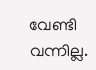വേണ്ടി വന്നില്ല.